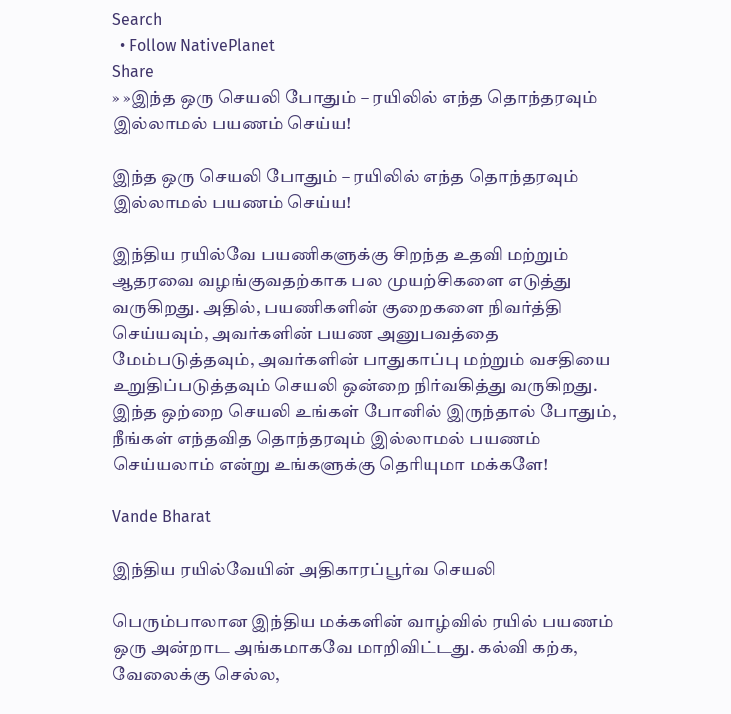Search
  • Follow NativePlanet
Share
» »இந்த ஒரு செயலி போதும் – ரயிலில் எந்த தொந்தரவும் இல்லாமல் பயணம் செய்ய!

இந்த ஒரு செயலி போதும் – ரயிலில் எந்த தொந்தரவும் இல்லாமல் பயணம் செய்ய!

இந்திய ரயில்வே பயணிகளுக்கு சிறந்த உதவி மற்றும் ஆதரவை வழங்குவதற்காக பல முயற்சிகளை எடுத்து வருகிறது. அதில், பயணிகளின் குறைகளை நிவர்த்தி செய்யவும், அவர்களின் பயண அனுபவத்தை மேம்படுத்தவும், அவர்களின் பாதுகாப்பு மற்றும் வசதியை உறுதிப்படுத்தவும் செயலி ஒன்றை நிர்வகித்து வருகிறது. இந்த ஒற்றை செயலி உங்கள் போனில் இருந்தால் போதும், நீங்கள் எந்தவித தொந்தரவும் இல்லாமல் பயணம் செய்யலாம் என்று உங்களுக்கு தெரியுமா மக்களே!

Vande Bharat

இந்திய ரயில்வேயின் அதிகாரப்பூர்வ செயலி

பெரும்பாலான இந்திய மக்களின் வாழ்வில் ரயில் பயணம் ஒரு அன்றாட அங்கமாகவே மாறிவிட்டது. கல்வி கற்க, வேலைக்கு செல்ல,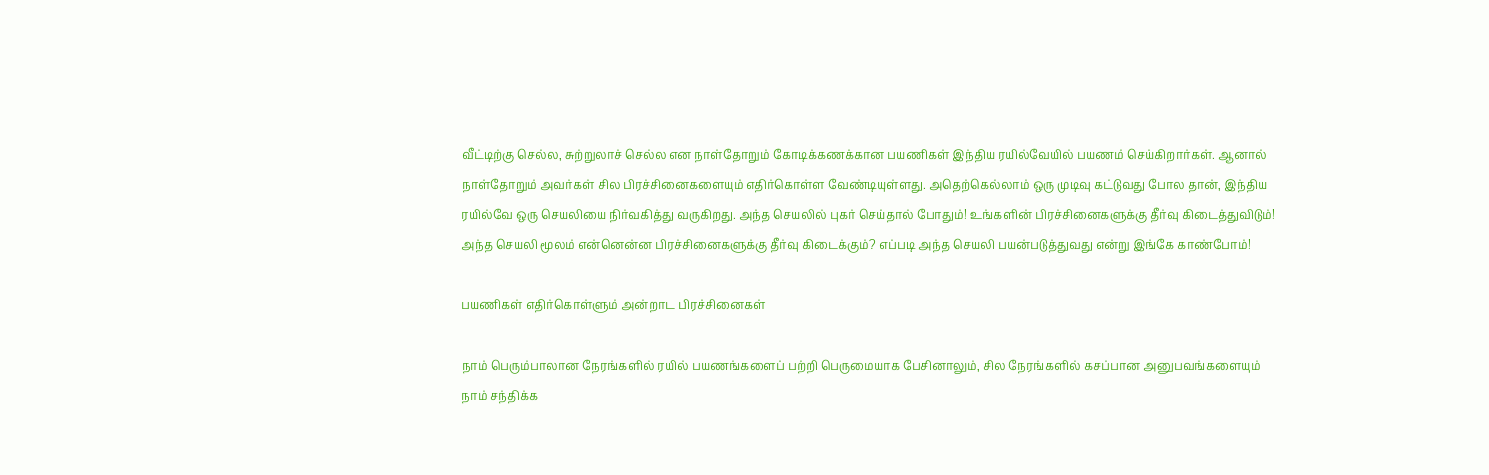வீட்டிற்கு செல்ல, சுற்றுலாச் செல்ல என நாள்தோறும் கோடிக்கணக்கான பயணிகள் இந்திய ரயில்வேயில் பயணம் செய்கிறார்கள். ஆனால் நாள்தோறும் அவர்கள் சில பிரச்சினைகளையும் எதிர்கொள்ள வேண்டியுள்ளது. அதெற்கெல்லாம் ஒரு முடிவு கட்டுவது போல தான், இந்திய ரயில்வே ஒரு செயலியை நிர்வகித்து வருகிறது. அந்த செயலில் புகர் செய்தால் போதும்! உங்களின் பிரச்சினைகளுக்கு தீர்வு கிடைத்துவிடும்! அந்த செயலி மூலம் என்னென்ன பிரச்சினைகளுக்கு தீர்வு கிடைக்கும்? எப்படி அந்த செயலி பயன்படுத்துவது என்று இங்கே காண்போம்!

பயணிகள் எதிர்கொள்ளும் அன்றாட பிரச்சினைகள்

நாம் பெரும்பாலான நேரங்களில் ரயில் பயணங்களைப் பற்றி பெருமையாக பேசினாலும், சில நேரங்களில் கசப்பான அனுபவங்களையும் நாம் சந்திக்க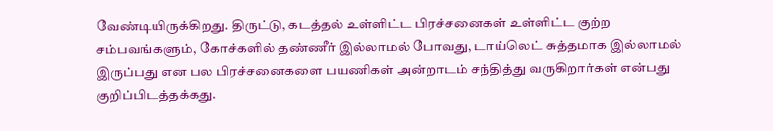வேண்டியிருக்கிறது. திருட்டு, கடத்தல் உள்ளிட்ட பிரச்சனைகள் உள்ளிட்ட குற்ற சம்பவங்களும், கோச்களில் தண்ணீர் இல்லாமல் போவது, டாய்லெட் சுத்தமாக இல்லாமல் இருப்பது என பல பிரச்சனைகளை பயணிகள் அன்றாடம் சந்தித்து வருகிறார்கள் என்பது குறிப்பிடத்தக்கது.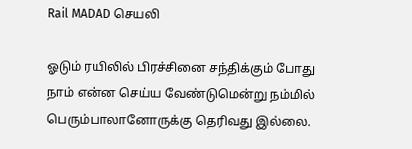Rail MADAD செயலி

ஓடும் ரயிலில் பிரச்சினை சந்திக்கும் போது நாம் என்ன செய்ய வேண்டுமென்று நம்மில் பெரும்பாலானோருக்கு தெரிவது இல்லை.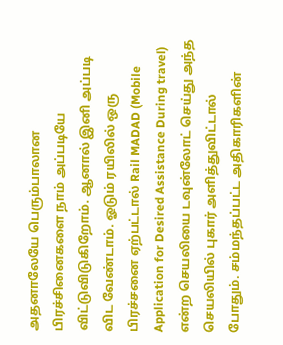அதனாலேயே பெரும்பாலான பிரச்சினைகளை நாம் அப்படியே விட்டுவிடுகிறோம். ஆனால் இனி அப்படி விட வேண்டாம். ஓடும் ரயிலில் ஒரு பிரச்சனை ஏற்பட்டால் Rail MADAD (Mobile Application for Desired Assistance During travel) என்ற செயலியை டவுன்லோட் செய்து அந்த செயலியில் புகார் அளித்துவிட்டால் போதும். சம்மந்தப்பட்ட அதிகாரிகளின்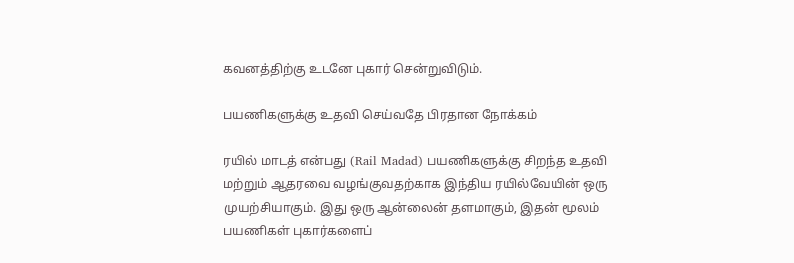கவனத்திற்கு உடனே புகார் சென்றுவிடும்.

பயணிகளுக்கு உதவி செய்வதே பிரதான நோக்கம்

ரயில் மாடத் என்பது (Rail Madad) பயணிகளுக்கு சிறந்த உதவி மற்றும் ஆதரவை வழங்குவதற்காக இந்திய ரயில்வேயின் ஒரு முயற்சியாகும். இது ஒரு ஆன்லைன் தளமாகும், இதன் மூலம் பயணிகள் புகார்களைப்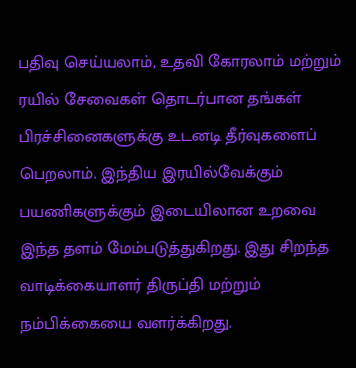பதிவு செய்யலாம், உதவி கோரலாம் மற்றும் ரயில் சேவைகள் தொடர்பான தங்கள் பிரச்சினைகளுக்கு உடனடி தீர்வுகளைப் பெறலாம். இந்திய இரயில்வேக்கும் பயணிகளுக்கும் இடையிலான உறவை இந்த தளம் மேம்படுத்துகிறது. இது சிறந்த வாடிக்கையாளர் திருப்தி மற்றும் நம்பிக்கையை வளர்க்கிறது.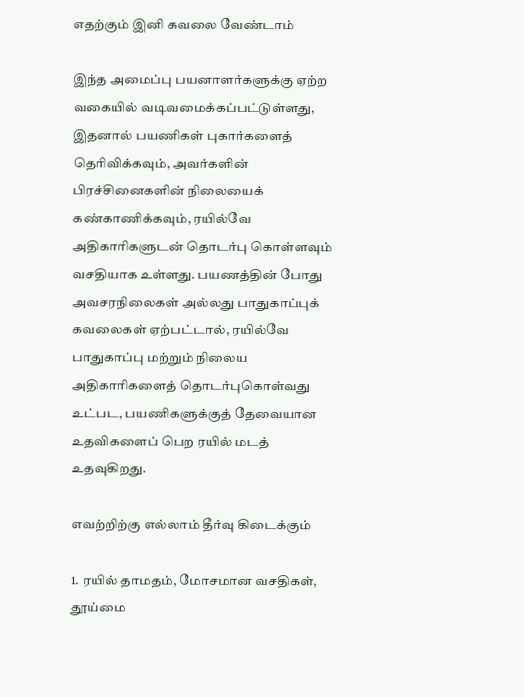எதற்கும் இனி கவலை வேண்டாம்

இந்த அமைப்பு பயனாளர்களுக்கு ஏற்ற வகையில் வடிவமைக்கப்பட்டுள்ளது, இதனால் பயணிகள் புகார்களைத் தெரிவிக்கவும், அவர்களின் பிரச்சினைகளின் நிலையைக் கண்காணிக்கவும், ரயில்வே அதிகாரிகளுடன் தொடர்பு கொள்ளவும் வசதியாக உள்ளது. பயணத்தின் போது அவசரநிலைகள் அல்லது பாதுகாப்புக் கவலைகள் ஏற்பட்டால், ரயில்வே பாதுகாப்பு மற்றும் நிலைய அதிகாரிகளைத் தொடர்புகொள்வது உட்பட, பயணிகளுக்குத் தேவையான உதவிகளைப் பெற ரயில் மடத் உதவுகிறது.

எவற்றிற்கு எல்லாம் தீர்வு கிடைக்கும்

1. ரயில் தாமதம், மோசமான வசதிகள், தூய்மை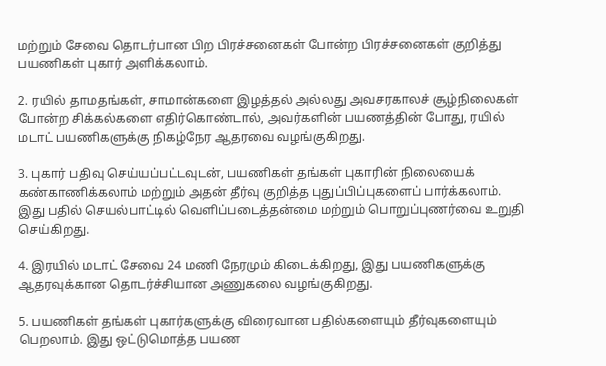மற்றும் சேவை தொடர்பான பிற பிரச்சனைகள் போன்ற பிரச்சனைகள் குறித்து பயணிகள் புகார் அளிக்கலாம்.

2. ரயில் தாமதங்கள், சாமான்களை இழத்தல் அல்லது அவசரகாலச் சூழ்நிலைகள் போன்ற சிக்கல்களை எதிர்கொண்டால், அவர்களின் பயணத்தின் போது, ரயில் மடாட் பயணிகளுக்கு நிகழ்நேர ஆதரவை வழங்குகிறது.

3. புகார் பதிவு செய்யப்பட்டவுடன், பயணிகள் தங்கள் புகாரின் நிலையைக் கண்காணிக்கலாம் மற்றும் அதன் தீர்வு குறித்த புதுப்பிப்புகளைப் பார்க்கலாம். இது பதில் செயல்பாட்டில் வெளிப்படைத்தன்மை மற்றும் பொறுப்புணர்வை உறுதி செய்கிறது.

4. இரயில் மடாட் சேவை 24 மணி நேரமும் கிடைக்கிறது, இது பயணிகளுக்கு ஆதரவுக்கான தொடர்ச்சியான அணுகலை வழங்குகிறது.

5. பயணிகள் தங்கள் புகார்களுக்கு விரைவான பதில்களையும் தீர்வுகளையும் பெறலாம். இது ஒட்டுமொத்த பயண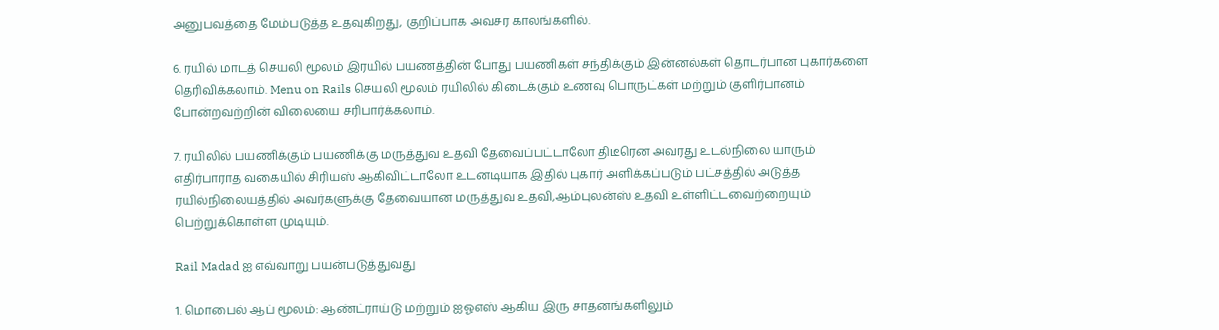அனுபவத்தை மேம்படுத்த உதவுகிறது, குறிப்பாக அவசர காலங்களில்.

6. ரயில் மாடத் செயலி மூலம் இரயில் பயணத்தின் போது பயணிகள் சந்திக்கும் இன்னல்கள் தொடர்பான புகார்களை தெரிவிக்கலாம். Menu on Rails செயலி மூலம் ரயிலில் கிடைக்கும் உணவு பொருட்கள் மற்றும் குளிர்பானம் போன்றவற்றின் விலையை சரிபார்க்கலாம்.

7. ரயிலில் பயணிக்கும் பயணிக்கு மருத்துவ உதவி தேவைப்பட்டாலோ திடீரென அவரது உடல்நிலை யாரும் எதிர்பாராத வகையில் சிரியஸ் ஆகிவிட்டாலோ உடனடியாக இதில் புகார் அளிக்கப்படும் பட்சத்தில் அடுத்த ரயில்நிலையத்தில் அவர்களுக்கு தேவையான மருத்துவ உதவி,ஆம்புலன்ஸ் உதவி உள்ளிட்டவைற்றையும் பெற்றுக்கொள்ள முடியும்.

Rail Madad ஐ எவ்வாறு பயன்படுத்துவது

1. மொபைல் ஆப் மூலம்: ஆண்ட்ராய்டு மற்றும் ஐஓஎஸ் ஆகிய இரு சாதனங்களிலும்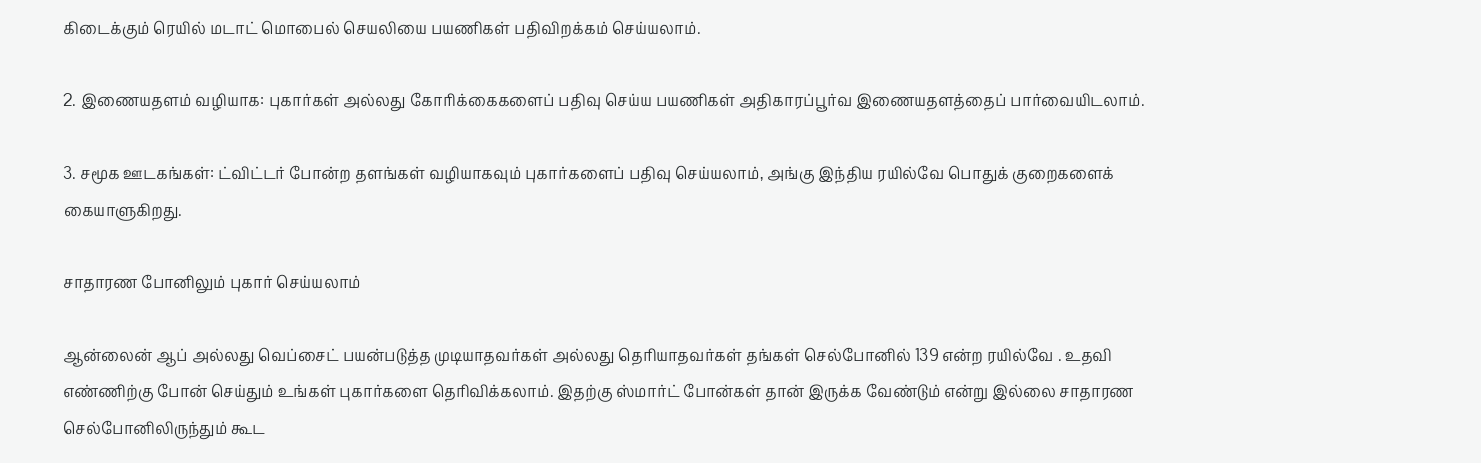கிடைக்கும் ரெயில் மடாட் மொபைல் செயலியை பயணிகள் பதிவிறக்கம் செய்யலாம்.

2. இணையதளம் வழியாக: புகார்கள் அல்லது கோரிக்கைகளைப் பதிவு செய்ய பயணிகள் அதிகாரப்பூர்வ இணையதளத்தைப் பார்வையிடலாம்.

3. சமூக ஊடகங்கள்: ட்விட்டர் போன்ற தளங்கள் வழியாகவும் புகார்களைப் பதிவு செய்யலாம், அங்கு இந்திய ரயில்வே பொதுக் குறைகளைக் கையாளுகிறது.

சாதாரண போனிலும் புகார் செய்யலாம்

ஆன்லைன் ஆப் அல்லது வெப்சைட் பயன்படுத்த முடியாதவர்கள் அல்லது தெரியாதவர்கள் தங்கள் செல்போனில் 139 என்ற ரயில்வே . உதவி எண்ணிற்கு போன் செய்தும் உங்கள் புகார்களை தெரிவிக்கலாம். இதற்கு ஸ்மார்ட் போன்கள் தான் இருக்க வேண்டும் என்று இல்லை சாதாரண செல்போனிலிருந்தும் கூட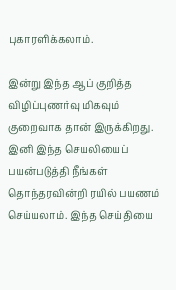புகாரளிக்கலாம்.

இன்று இந்த ஆப் குறித்த விழிப்புணர்வு மிகவும் குறைவாக தான் இருக்கிறது. இனி இந்த செயலியைப் பயன்படுத்தி நீங்கள் தொந்தரவின்றி ரயில் பயணம் செய்யலாம். இந்த செய்தியை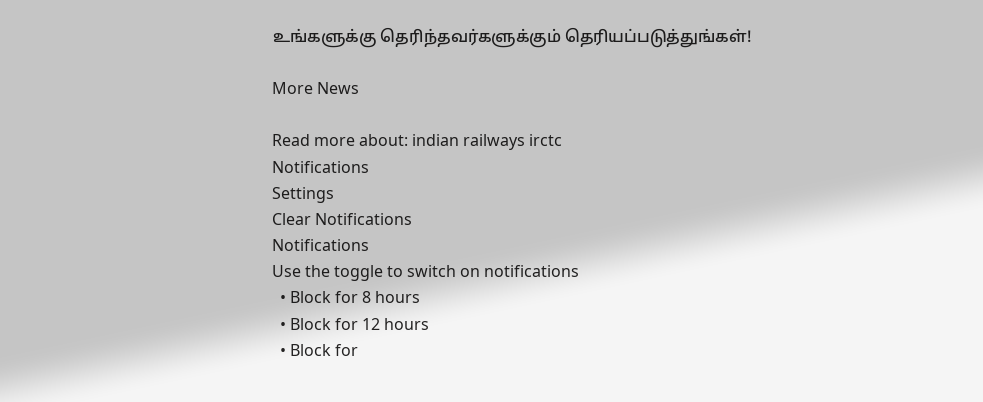உங்களுக்கு தெரிந்தவர்களுக்கும் தெரியப்படுத்துங்கள்!

More News

Read more about: indian railways irctc
Notifications
Settings
Clear Notifications
Notifications
Use the toggle to switch on notifications
  • Block for 8 hours
  • Block for 12 hours
  • Block for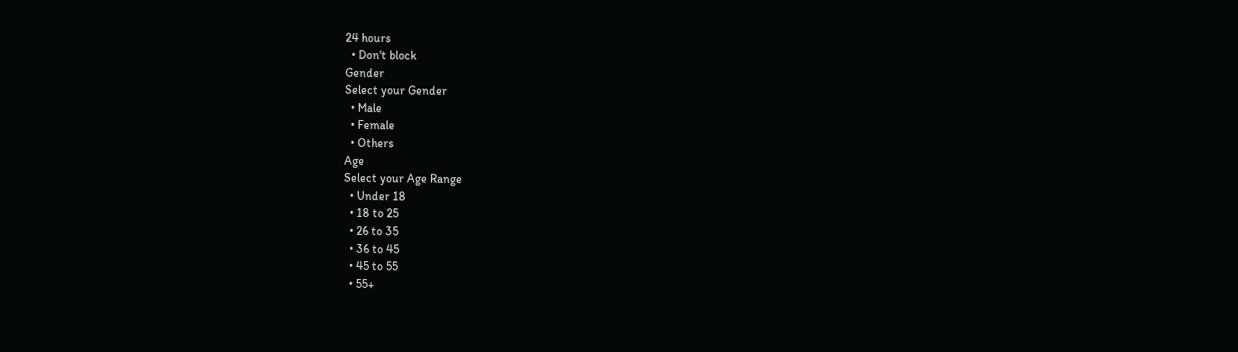24 hours
  • Don't block
Gender
Select your Gender
  • Male
  • Female
  • Others
Age
Select your Age Range
  • Under 18
  • 18 to 25
  • 26 to 35
  • 36 to 45
  • 45 to 55
  • 55+